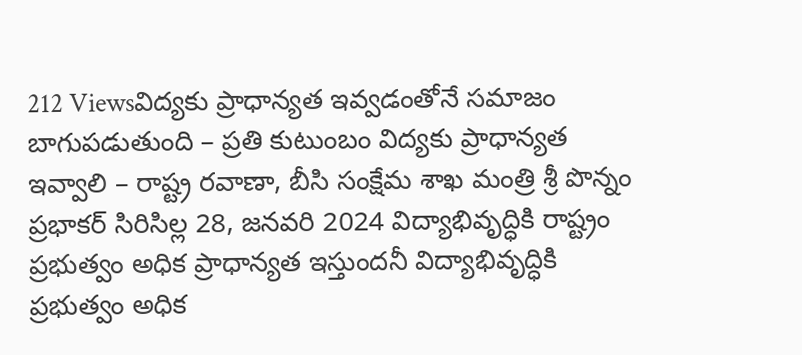212 Viewsవిద్యకు ప్రాధాన్యత ఇవ్వడంతోనే సమాజం బాగుపడుతుంది – ప్రతి కుటుంబం విద్యకు ప్రాధాన్యత ఇవ్వాలి – రాష్ట్ర రవాణా, బీసి సంక్షేమ శాఖ మంత్రి శ్రీ పొన్నం ప్రభాకర్ సిరిసిల్ల 28, జనవరి 2024 విద్యాభివృద్ధికి రాష్ట్రం ప్రభుత్వం అధిక ప్రాధాన్యత ఇస్తుందనీ విద్యాభివృద్ధికి ప్రభుత్వం అధిక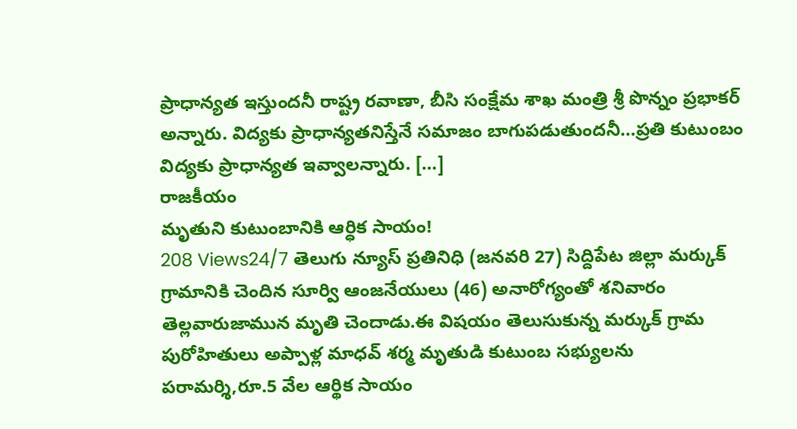ప్రాధాన్యత ఇస్తుందనీ రాష్ట్ర రవాణా, బీసి సంక్షేమ శాఖ మంత్రి శ్రీ పొన్నం ప్రభాకర్ అన్నారు. విద్యకు ప్రాధాన్యతనిస్తేనే సమాజం బాగుపడుతుందనీ…ప్రతి కుటుంబం విద్యకు ప్రాధాన్యత ఇవ్వాలన్నారు. […]
రాజకీయం
మృతుని కుటుంబానికి ఆర్ధిక సాయం!
208 Views24/7 తెలుగు న్యూస్ ప్రతినిధి (జనవరి 27) సిద్దిపేట జిల్లా మర్కుక్ గ్రామానికి చెందిన సూర్వి ఆంజనేయులు (46) అనారోగ్యంతో శనివారం తెల్లవారుజామున మృతి చెందాడు.ఈ విషయం తెలుసుకున్న మర్కుక్ గ్రామ పురోహితులు అప్పాళ్ల మాధవ్ శర్మ మృతుడి కుటుంబ సభ్యులను పరామర్శి,రూ.5 వేల ఆర్థిక సాయం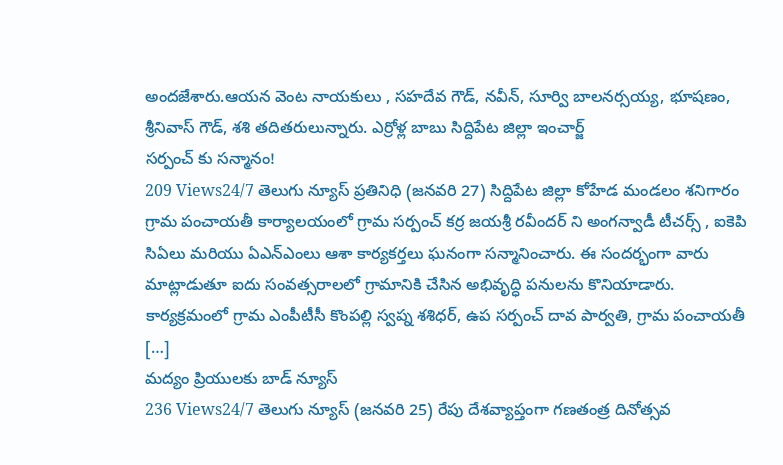అందజేశారు.ఆయన వెంట నాయకులు , సహదేవ గౌడ్, నవీన్, సూర్వి బాలనర్సయ్య, భూషణం, శ్రీనివాస్ గౌడ్, శశి తదితరులున్నారు. ఎర్రోళ్ల బాబు సిద్దిపేట జిల్లా ఇంచార్జ్
సర్పంచ్ కు సన్మానం!
209 Views24/7 తెలుగు న్యూస్ ప్రతినిధి (జనవరి 27) సిద్దిపేట జిల్లా కోహేడ మండలం శనిగారం గ్రామ పంచాయతీ కార్యాలయంలో గ్రామ సర్పంచ్ కర్ర జయశ్రీ రవీందర్ ని అంగన్వాడీ టీచర్స్ , ఐకెపి సిఏలు మరియు ఏఎన్ఎంలు ఆశా కార్యకర్తలు ఘనంగా సన్మానించారు. ఈ సందర్భంగా వారు మాట్లాడుతూ ఐదు సంవత్సరాలలో గ్రామానికి చేసిన అభివృద్ధి పనులను కొనియాడారు. కార్యక్రమంలో గ్రామ ఎంపీటీసీ కొంపల్లి స్వప్న శశిధర్, ఉప సర్పంచ్ దావ పార్వతి, గ్రామ పంచాయతీ […]
మద్యం ప్రియులకు బాడ్ న్యూస్
236 Views24/7 తెలుగు న్యూస్ (జనవరి 25) రేపు దేశవ్యాప్తంగా గణతంత్ర దినోత్సవ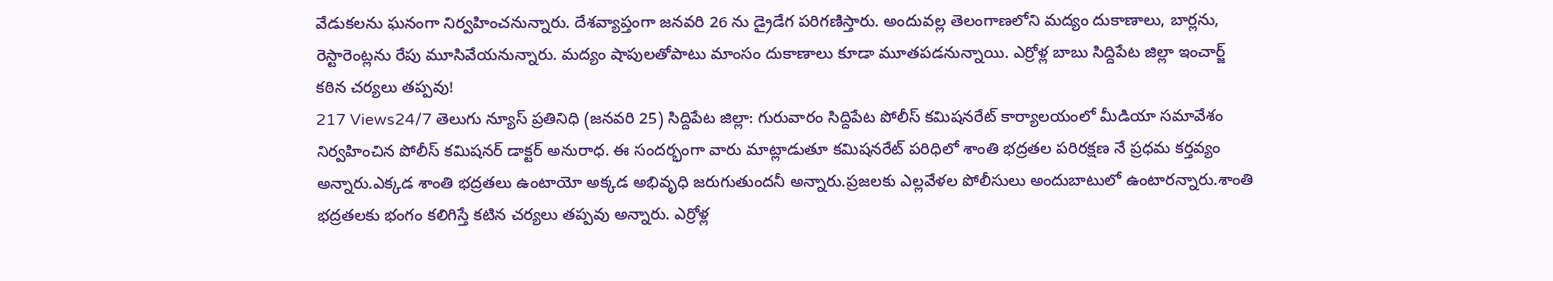వేడుకలను ఘనంగా నిర్వహించనున్నారు. దేశవ్యాప్తంగా జనవరి 26 ను డ్రైడేగ పరిగణిస్తారు. అందువల్ల తెలంగాణలోని మద్యం దుకాణాలు, బార్లను, రెస్టారెంట్లను రేపు మూసివేయనున్నారు. మద్యం షాపులతోపాటు మాంసం దుకాణాలు కూడా మూతపడనున్నాయి. ఎర్రోళ్ల బాబు సిద్దిపేట జిల్లా ఇంచార్జ్
కఠిన చర్యలు తప్పవు!
217 Views24/7 తెలుగు న్యూస్ ప్రతినిధి (జనవరి 25) సిద్దిపేట జిల్లా: గురువారం సిద్దిపేట పోలీస్ కమిషనరేట్ కార్యాలయంలో మీడియా సమావేశం నిర్వహించిన పోలీస్ కమిషనర్ డాక్టర్ అనురాధ. ఈ సందర్భంగా వారు మాట్లాడుతూ కమిషనరేట్ పరిధిలో శాంతి భద్రతల పరిరక్షణ నే ప్రధమ కర్తవ్యం అన్నారు.ఎక్కడ శాంతి భద్రతలు ఉంటాయో అక్కడ అభివృధి జరుగుతుందనీ అన్నారు.ప్రజలకు ఎల్లవేళల పోలీసులు అందుబాటులో ఉంటారన్నారు.శాంతి భద్రతలకు భంగం కలిగిస్తే కటిన చర్యలు తప్పవు అన్నారు. ఎర్రోళ్ల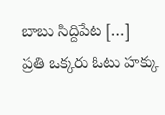బాబు సిద్దిపేట […]
ప్రతి ఒక్కరు ఓటు హక్కు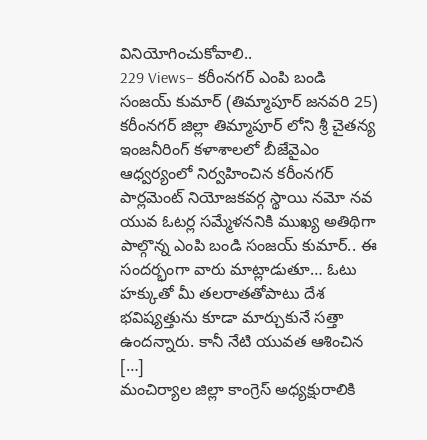వినియోగించుకోవాలి..
229 Views– కరీంనగర్ ఎంపి బండి సంజయ్ కుమార్ (తిమ్మాపూర్ జనవరి 25) కరీంనగర్ జిల్లా తిమ్మాపూర్ లోని శ్రీ చైతన్య ఇంజనీరింగ్ కళాశాలలో బీజేవైఎం ఆధ్వర్యంలో నిర్వహించిన కరీంనగర్ పార్లమెంట్ నియోజకవర్గ స్థాయి నమో నవ యువ ఓటర్ల సమ్మేళననికి ముఖ్య అతిథిగా పాల్గొన్న ఎంపి బండి సంజయ్ కుమార్.. ఈ సందర్భంగా వారు మాట్లాడుతూ… ఓటు హక్కుతో మీ తలరాతతోపాటు దేశ భవిష్యత్తును కూడా మార్చుకునే సత్తా ఉందన్నారు. కానీ నేటి యువత ఆశించిన […]
మంచిర్యాల జిల్లా కాంగ్రెస్ అధ్యక్షురాలికి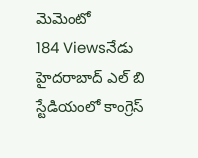మెమెంటో
184 Viewsనేడు హైదరాబాద్ ఎల్ బి స్టేడియంలో కాంగ్రెస్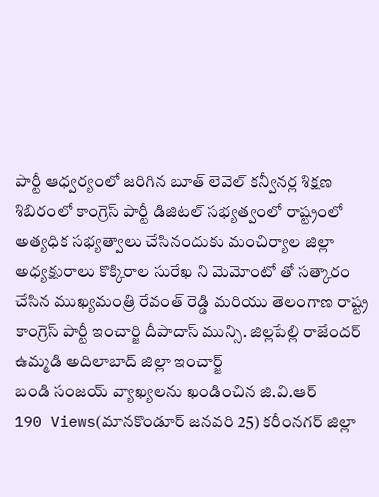పార్టీ ఆధ్వర్యంలో జరిగిన బూత్ లెవెల్ కన్వీనర్ల శిక్షణ శిబిరంలో కాంగ్రెస్ పార్టీ డిజిటల్ సభ్యత్వంలో రాష్ట్రంలో అత్యధిక సభ్యత్వాలు చేసినందుకు మంచిర్యాల జిల్లా అధ్యక్షురాలు కొక్కిరాల సురేఖ ని మెమోంటో తో సత్కారం చేసిన ముఖ్యమంత్రి రేవంత్ రెడ్డి మరియు తెలంగాణ రాష్ట్ర కాంగ్రెస్ పార్టీ ఇంచార్జి దీపాదాస్ మున్సి. జిల్లపేల్లి రాజేందర్ ఉమ్మడి అదిలాబాద్ జిల్లా ఇంచార్జ్
బండి సంజయ్ వ్యాఖ్యలను ఖండించిన జి.వి.ఆర్
190 Views(మానకొండూర్ జనవరి 25) కరీంనగర్ జిల్లా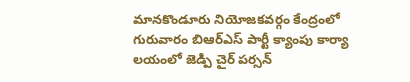మానకొండూరు నియోజకవర్గం కేంద్రంలో గురువారం బిఆర్ఎస్ పార్టీ క్యాంపు కార్యా లయంలో జెడ్పి చైర్ పర్సన్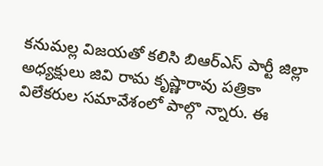కనుమల్ల విజయతో కలిసి బిఆర్ఎస్ పార్టీ జిల్లా అధ్యక్షులు జివి రామ కృష్ణారావు పత్రికా విలేకరుల సమావేశంలో పాల్గొ న్నారు. ఈ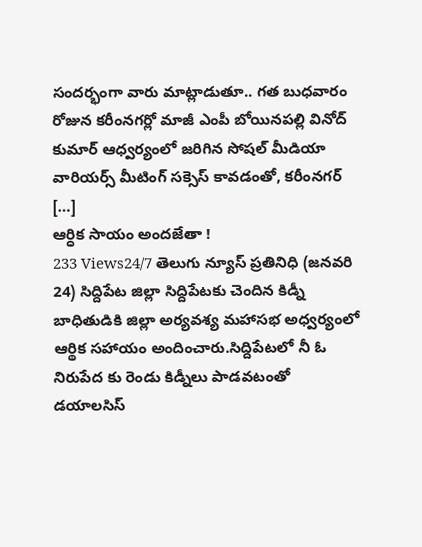సందర్భంగా వారు మాట్లాడుతూ.. గత బుధవారం రోజున కరీంనగర్లో మాజీ ఎంపీ బోయినపల్లి వినోద్ కుమార్ ఆధ్వర్యంలో జరిగిన సోషల్ మీడియా వారియర్స్ మీటింగ్ సక్సెస్ కావడంతో, కరీంనగర్ […]
ఆర్ధిక సాయం అందజేతా !
233 Views24/7 తెలుగు న్యూస్ ప్రతినిధి (జనవరి 24) సిద్దిపేట జిల్లా సిద్దిపేటకు చెందిన కిడ్నీ బాధితుడికి జిల్లా అర్యవశ్య మహాసభ అధ్వర్యంలో ఆర్థిక సహాయం అందించారు.సిద్దిపేటలో నీ ఓ నిరుపేద కు రెండు కిడ్నీలు పాడవటంతో డయాలసిస్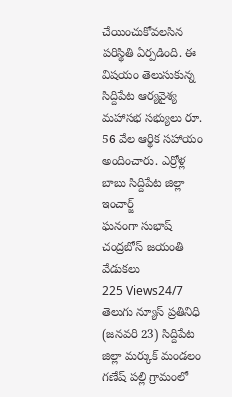చేయించుకోవలసిన పరిస్థితి ఏర్పడింది. ఈ విషయం తెలుసుకున్న సిద్దిపేట ఆర్యవైశ్య మహాసభ సభ్యులు రూ. 56 వేల ఆర్థిక సహాయం అందించారు. ఎర్రోళ్ల బాబు సిద్దిపేట జిల్లా ఇంచార్జ్
ఘనంగా సుభాష్ చంద్రబోస్ జయంతి వేడుకలు
225 Views24/7 తెలుగు న్యూస్ ప్రతినిధి (జనవరి 23) సిద్దిపేట జిల్లా మర్కుక్ మండలం గణేష్ పల్లి గ్రామంలో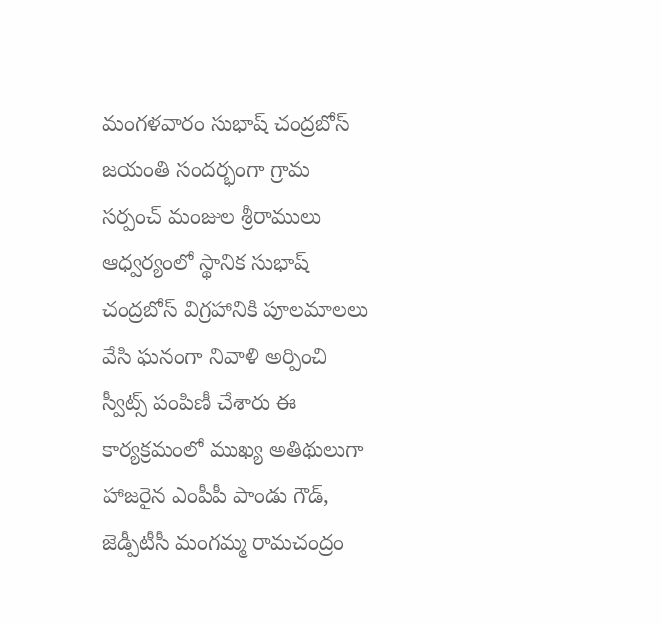మంగళవారం సుభాష్ చంద్రబోస్ జయంతి సందర్భంగా గ్రామ సర్పంచ్ మంజుల శ్రీరాములు ఆధ్వర్యంలో స్థానిక సుభాష్ చంద్రబోస్ విగ్రహానికి పూలమాలలు వేసి ఘనంగా నివాళి అర్పించి స్వీట్స్ పంపిణీ చేశారు ఈ కార్యక్రమంలో ముఖ్య అతిథులుగా హాజరైన ఎంపీపీ పాండు గౌడ్, జెడ్పీటీసీ మంగమ్మ రామచంద్రం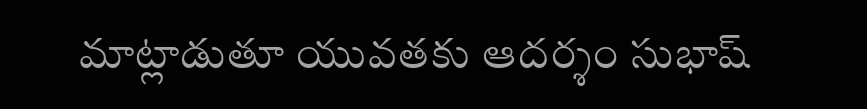మాట్లాడుతూ యువతకు ఆదర్శం సుభాష్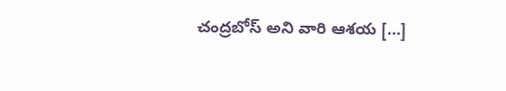చంద్రబోస్ అని వారి ఆశయ […]